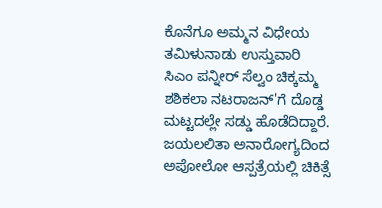ಕೊನೆಗೂ ಅಮ್ಮನ ವಿಧೇಯ ತಮಿಳುನಾಡು ಉಸ್ತುವಾರಿ ಸಿಎಂ ಪನ್ನೀರ್ ಸೆಲ್ವಂ ಚಿಕ್ಕಮ್ಮ ಶಶಿಕಲಾ ನಟರಾಜನ್‌'ಗೆ ದೊಡ್ಡ ಮಟ್ಟದಲ್ಲೇ ಸಡ್ಡು ಹೊಡೆದಿದ್ದಾರೆ. ಜಯಲಲಿತಾ ಅನಾರೋಗ್ಯದಿಂದ ಅಪೋಲೋ ಆಸ್ಪತ್ರೆಯಲ್ಲಿ ಚಿಕಿತ್ಸೆ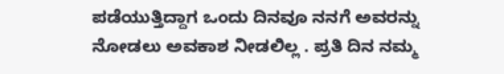ಪಡೆಯುತ್ತಿದ್ದಾಗ ಒಂದು ದಿನವೂ ನನಗೆ ಅವರನ್ನು ನೋಡಲು ಅವಕಾಶ ನೀಡಲಿಲ್ಲ . ಪ್ರತಿ ದಿನ ನಮ್ಮ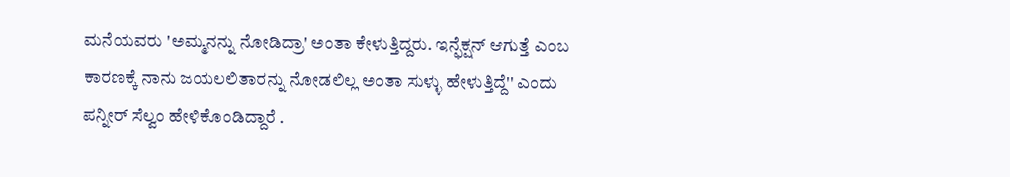ಮನೆಯವರು 'ಅಮ್ಮನನ್ನು ನೋಡಿದ್ರಾ' ಅಂತಾ ಕೇಳುತ್ತಿದ್ದರು. ಇನ್ಫೆಕ್ಷನ್ ಆಗುತ್ತೆ ಎಂಬ ಕಾರಣಕ್ಕೆ ನಾನು ಜಯಲಲಿತಾರನ್ನು ನೋಡಲಿಲ್ಲ ಅಂತಾ ಸುಳ್ಳು ಹೇಳುತ್ತಿದ್ದೆ'' ಎಂದು ಪನ್ನೀರ್ ಸೆಲ್ವಂ ಹೇಳಿಕೊಂಡಿದ್ದಾರೆ .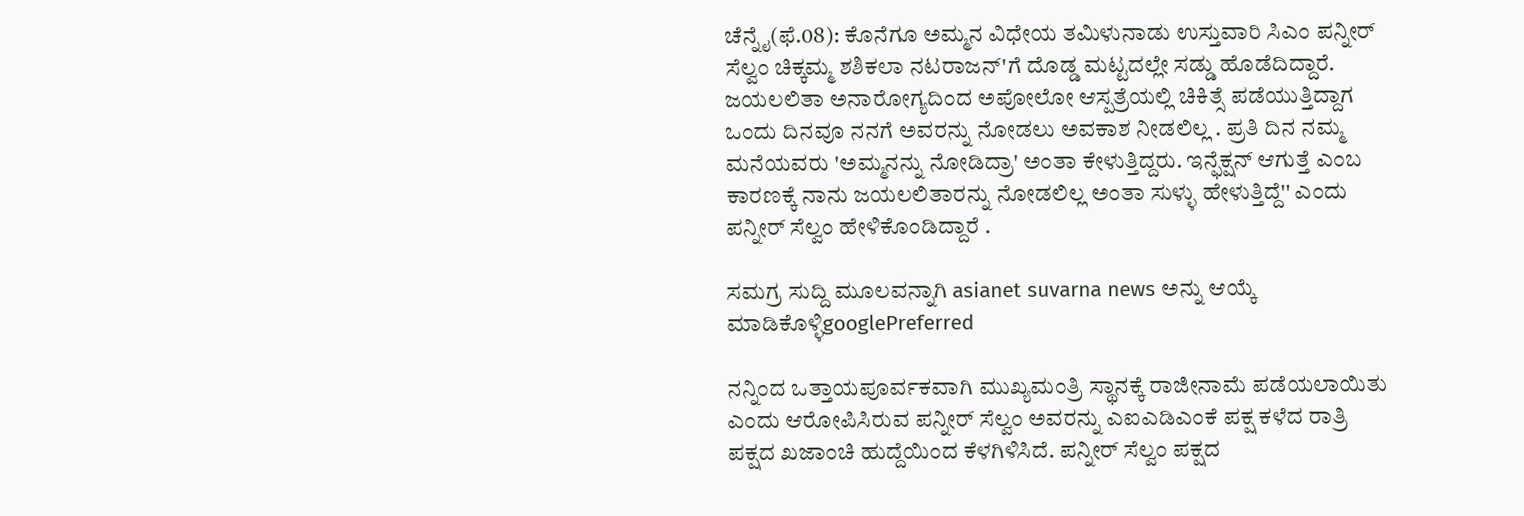ಚೆನ್ನೈ(ಫೆ.08): ಕೊನೆಗೂ ಅಮ್ಮನ ವಿಧೇಯ ತಮಿಳುನಾಡು ಉಸ್ತುವಾರಿ ಸಿಎಂ ಪನ್ನೀರ್ ಸೆಲ್ವಂ ಚಿಕ್ಕಮ್ಮ ಶಶಿಕಲಾ ನಟರಾಜನ್‌'ಗೆ ದೊಡ್ಡ ಮಟ್ಟದಲ್ಲೇ ಸಡ್ಡು ಹೊಡೆದಿದ್ದಾರೆ. ಜಯಲಲಿತಾ ಅನಾರೋಗ್ಯದಿಂದ ಅಪೋಲೋ ಆಸ್ಪತ್ರೆಯಲ್ಲಿ ಚಿಕಿತ್ಸೆ ಪಡೆಯುತ್ತಿದ್ದಾಗ ಒಂದು ದಿನವೂ ನನಗೆ ಅವರನ್ನು ನೋಡಲು ಅವಕಾಶ ನೀಡಲಿಲ್ಲ . ಪ್ರತಿ ದಿನ ನಮ್ಮ ಮನೆಯವರು 'ಅಮ್ಮನನ್ನು ನೋಡಿದ್ರಾ' ಅಂತಾ ಕೇಳುತ್ತಿದ್ದರು. ಇನ್ಫೆಕ್ಷನ್ ಆಗುತ್ತೆ ಎಂಬ ಕಾರಣಕ್ಕೆ ನಾನು ಜಯಲಲಿತಾರನ್ನು ನೋಡಲಿಲ್ಲ ಅಂತಾ ಸುಳ್ಳು ಹೇಳುತ್ತಿದ್ದೆ'' ಎಂದು ಪನ್ನೀರ್ ಸೆಲ್ವಂ ಹೇಳಿಕೊಂಡಿದ್ದಾರೆ .

ಸಮಗ್ರ ಸುದ್ದಿ ಮೂಲವನ್ನಾಗಿ asianet suvarna news ಅನ್ನು ಆಯ್ಕೆ ಮಾಡಿಕೊಳ್ಳಿgooglePreferred

ನನ್ನಿಂದ ಒತ್ತಾಯಪೂರ್ವಕವಾಗಿ ಮುಖ್ಯಮಂತ್ರಿ ಸ್ಥಾನಕ್ಕೆ ರಾಜೀನಾಮೆ ಪಡೆಯಲಾಯಿತು ಎಂದು ಆರೋಪಿಸಿರುವ ಪನ್ನೀರ್ ಸೆಲ್ವಂ ಅವರನ್ನು ಎಐಎಡಿಎಂಕೆ ಪಕ್ಷ ಕಳೆದ ರಾತ್ರಿ ಪಕ್ಷದ ಖಜಾಂಚಿ ಹುದ್ದೆಯಿಂದ ಕೆಳಗಿಳಿಸಿದೆ. ಪನ್ನೀರ್ ಸೆಲ್ವಂ ಪಕ್ಷದ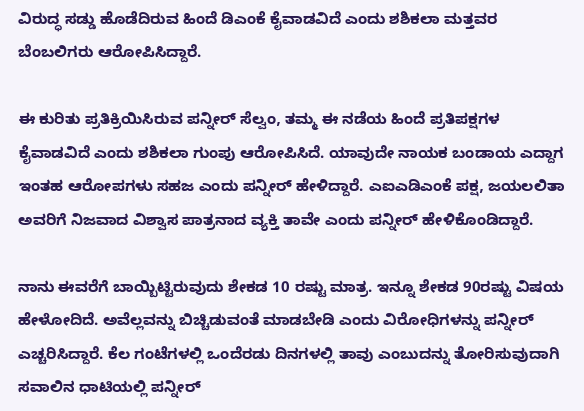ವಿರುದ್ಧ ಸಡ್ಡು ಹೊಡೆದಿರುವ ಹಿಂದೆ ಡಿಎಂಕೆ ಕೈವಾಡವಿದೆ ಎಂದು ಶಶಿಕಲಾ ಮತ್ತವರ ಬೆಂಬಲಿಗರು ಆರೋಪಿಸಿದ್ದಾರೆ.

ಈ ಕುರಿತು ಪ್ರತಿಕ್ರಿಯಿಸಿರುವ ಪನ್ನೀರ್ ಸೆಲ್ವಂ, ತಮ್ಮ ಈ ನಡೆಯ ಹಿಂದೆ ಪ್ರತಿಪಕ್ಷಗಳ ಕೈವಾಡವಿದೆ ಎಂದು ಶಶಿಕಲಾ ಗುಂಪು ಆರೋಪಿಸಿದೆ. ಯಾವುದೇ ನಾಯಕ ಬಂಡಾಯ ಎದ್ದಾಗ ಇಂತಹ ಆರೋಪಗಳು ಸಹಜ ಎಂದು ಪನ್ನೀರ್ ಹೇಳಿದ್ದಾರೆ. ಎಐಎಡಿಎಂಕೆ ಪಕ್ಷ, ಜಯಲಲಿತಾ ಅವರಿಗೆ ನಿಜವಾದ ವಿಶ್ವಾಸ ಪಾತ್ರನಾದ ವ್ಯಕ್ತಿ ತಾವೇ ಎಂದು ಪನ್ನೀರ್ ಹೇಳಿಕೊಂಡಿದ್ದಾರೆ.

ನಾನು ಈವರೆಗೆ ಬಾಯ್ಬಿಟ್ಟಿರುವುದು ಶೇಕಡ 10 ರಷ್ಟು ಮಾತ್ರ. ಇನ್ನೂ ಶೇಕಡ 90ರಷ್ಟು ವಿಷಯ ಹೇಳೋದಿದೆ. ಅವೆಲ್ಲವನ್ನು ಬಿಚ್ಚಿಡುವಂತೆ ಮಾಡಬೇಡಿ ಎಂದು ವಿರೋಧಿಗಳನ್ನು ಪನ್ನೀರ್ ಎಚ್ಚರಿಸಿದ್ದಾರೆ. ಕೆಲ ಗಂಟೆಗಳಲ್ಲಿ ಒಂದೆರಡು ದಿನಗಳಲ್ಲಿ ತಾವು ಎಂಬುದನ್ನು ತೋರಿಸುವುದಾಗಿ ಸವಾಲಿನ ಧಾಟಿಯಲ್ಲಿ ಪನ್ನೀರ್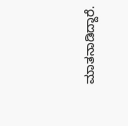ಮಾತನಾಡಿದ್ದಾರೆ.